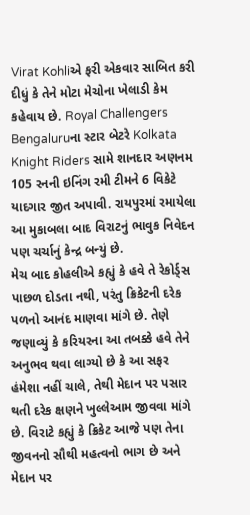Virat Kohliએ ફરી એકવાર સાબિત કરી દીધું કે તેને મોટા મેચોના ખેલાડી કેમ કહેવાય છે. Royal Challengers Bengaluruના સ્ટાર બેટરે Kolkata Knight Riders સામે શાનદાર અણનમ 105 રનની ઇનિંગ રમી ટીમને 6 વિકેટે યાદગાર જીત અપાવી. રાયપુરમાં રમાયેલા આ મુકાબલા બાદ વિરાટનું ભાવુક નિવેદન પણ ચર્ચાનું કેન્દ્ર બન્યું છે.
મેચ બાદ કોહલીએ કહ્યું કે હવે તે રેકોર્ડ્સ પાછળ દોડતા નથી, પરંતુ ક્રિકેટની દરેક પળનો આનંદ માણવા માંગે છે. તેણે જણાવ્યું કે કરિયરના આ તબક્કે હવે તેને અનુભવ થવા લાગ્યો છે કે આ સફર હંમેશા નહીં ચાલે, તેથી મેદાન પર પસાર થતી દરેક ક્ષણને ખુલ્લેઆમ જીવવા માંગે છે. વિરાટે કહ્યું કે ક્રિકેટ આજે પણ તેના જીવનનો સૌથી મહત્વનો ભાગ છે અને મેદાન પર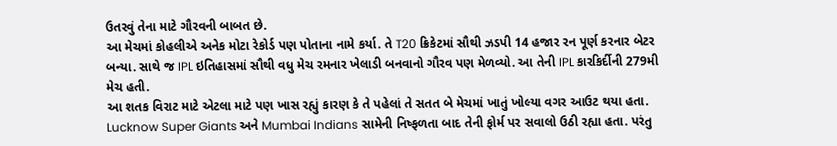ઉતરવું તેના માટે ગૌરવની બાબત છે.
આ મેચમાં કોહલીએ અનેક મોટા રેકોર્ડ પણ પોતાના નામે કર્યા. તે T20 ક્રિકેટમાં સૌથી ઝડપી 14 હજાર રન પૂર્ણ કરનાર બેટર બન્યા. સાથે જ IPL ઇતિહાસમાં સૌથી વધુ મેચ રમનાર ખેલાડી બનવાનો ગૌરવ પણ મેળવ્યો. આ તેની IPL કારકિર્દીની 279મી મેચ હતી.
આ શતક વિરાટ માટે એટલા માટે પણ ખાસ રહ્યું કારણ કે તે પહેલાં તે સતત બે મેચમાં ખાતું ખોલ્યા વગર આઉટ થયા હતા. Lucknow Super Giants અને Mumbai Indians સામેની નિષ્ફળતા બાદ તેની ફોર્મ પર સવાલો ઉઠી રહ્યા હતા. પરંતુ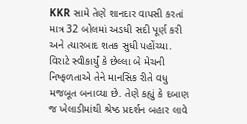KKR સામે તેણે શાનદાર વાપસી કરતાં માત્ર 32 બોલમાં અડધી સદી પૂર્ણ કરી અને ત્યારબાદ શતક સુધી પહોંચ્યા.
વિરાટે સ્વીકાર્યું કે છેલ્લા બે મેચની નિષ્ફળતાએ તેને માનસિક રીતે વધુ મજબૂત બનાવ્યા છે. તેણે કહ્યું કે દબાણ જ ખેલાડીમાંથી શ્રેષ્ઠ પ્રદર્શન બહાર લાવે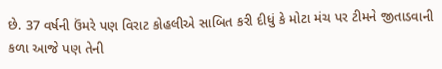છે. 37 વર્ષની ઉંમરે પણ વિરાટ કોહલીએ સાબિત કરી દીધું કે મોટા મંચ પર ટીમને જીતાડવાની કળા આજે પણ તેની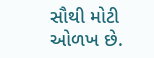સૌથી મોટી ઓળખ છે.